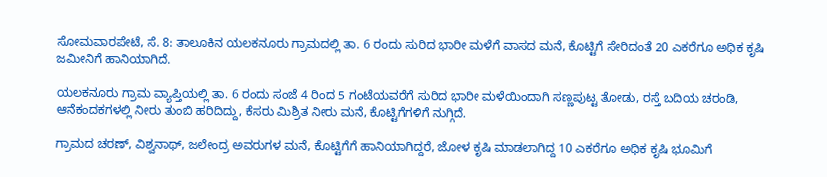ಸೋಮವಾರಪೇಟೆ, ಸೆ. 8: ತಾಲೂಕಿನ ಯಲಕನೂರು ಗ್ರಾಮದಲ್ಲಿ ತಾ. 6 ರಂದು ಸುರಿದ ಭಾರೀ ಮಳೆಗೆ ವಾಸದ ಮನೆ, ಕೊಟ್ಟಿಗೆ ಸೇರಿದಂತೆ 20 ಎಕರೆಗೂ ಅಧಿಕ ಕೃಷಿ ಜಮೀನಿಗೆ ಹಾನಿಯಾಗಿದೆ.

ಯಲಕನೂರು ಗ್ರಾಮ ವ್ಯಾಪ್ತಿಯಲ್ಲಿ ತಾ. 6 ರಂದು ಸಂಜೆ 4 ರಿಂದ 5 ಗಂಟೆಯವರೆಗೆ ಸುರಿದ ಭಾರೀ ಮಳೆಯಿಂದಾಗಿ ಸಣ್ಣಪುಟ್ಟ ತೋಡು, ರಸ್ತೆ ಬದಿಯ ಚರಂಡಿ, ಆನೆಕಂದಕಗಳಲ್ಲಿ ನೀರು ತುಂಬಿ ಹರಿದಿದ್ದು, ಕೆಸರು ಮಿಶ್ರಿತ ನೀರು ಮನೆ, ಕೊಟ್ಟಿಗೆಗಳಿಗೆ ನುಗ್ಗಿದೆ.

ಗ್ರಾಮದ ಚರಣ್, ವಿಶ್ವನಾಥ್, ಜಲೇಂದ್ರ ಅವರುಗಳ ಮನೆ, ಕೊಟ್ಟಿಗೆಗೆ ಹಾನಿಯಾಗಿದ್ದರೆ, ಜೋಳ ಕೃಷಿ ಮಾಡಲಾಗಿದ್ದ 10 ಎಕರೆಗೂ ಅಧಿಕ ಕೃಷಿ ಭೂಮಿಗೆ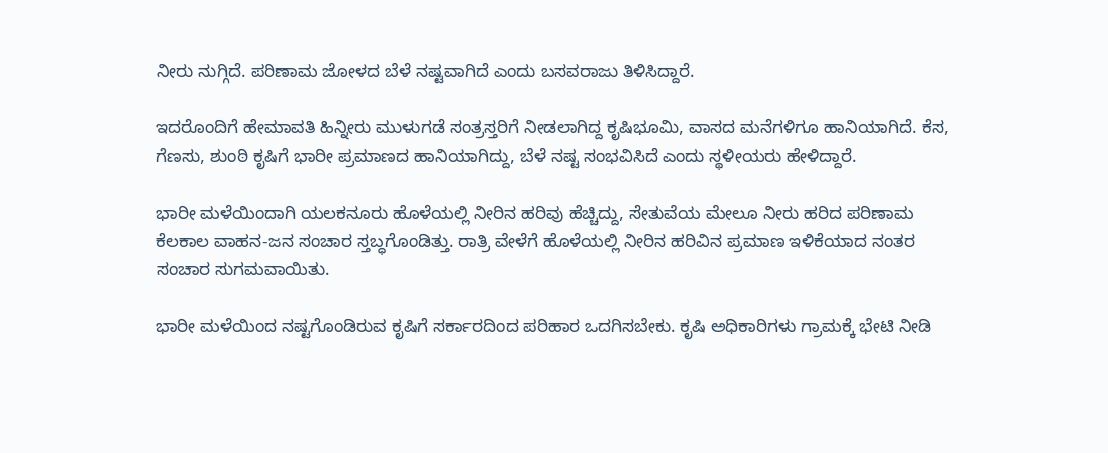ನೀರು ನುಗ್ಗಿದೆ. ಪರಿಣಾಮ ಜೋಳದ ಬೆಳೆ ನಷ್ಟವಾಗಿದೆ ಎಂದು ಬಸವರಾಜು ತಿಳಿಸಿದ್ದಾರೆ.

ಇದರೊಂದಿಗೆ ಹೇಮಾವತಿ ಹಿನ್ನೀರು ಮುಳುಗಡೆ ಸಂತ್ರಸ್ತರಿಗೆ ನೀಡಲಾಗಿದ್ದ ಕೃಷಿಭೂಮಿ, ವಾಸದ ಮನೆಗಳಿಗೂ ಹಾನಿಯಾಗಿದೆ. ಕೆಸ, ಗೆಣಸು, ಶುಂಠಿ ಕೃಷಿಗೆ ಭಾರೀ ಪ್ರಮಾಣದ ಹಾನಿಯಾಗಿದ್ದು, ಬೆಳೆ ನಷ್ಟ ಸಂಭವಿಸಿದೆ ಎಂದು ಸ್ಥಳೀಯರು ಹೇಳಿದ್ದಾರೆ.

ಭಾರೀ ಮಳೆಯಿಂದಾಗಿ ಯಲಕನೂರು ಹೊಳೆಯಲ್ಲಿ ನೀರಿನ ಹರಿವು ಹೆಚ್ಚಿದ್ದು, ಸೇತುವೆಯ ಮೇಲೂ ನೀರು ಹರಿದ ಪರಿಣಾಮ ಕೆಲಕಾಲ ವಾಹನ-ಜನ ಸಂಚಾರ ಸ್ತಬ್ಧಗೊಂಡಿತ್ತು. ರಾತ್ರಿ ವೇಳೆಗೆ ಹೊಳೆಯಲ್ಲಿ ನೀರಿನ ಹರಿವಿನ ಪ್ರಮಾಣ ಇಳಿಕೆಯಾದ ನಂತರ ಸಂಚಾರ ಸುಗಮವಾಯಿತು.

ಭಾರೀ ಮಳೆಯಿಂದ ನಷ್ಟಗೊಂಡಿರುವ ಕೃಷಿಗೆ ಸರ್ಕಾರದಿಂದ ಪರಿಹಾರ ಒದಗಿಸಬೇಕು. ಕೃಷಿ ಅಧಿಕಾರಿಗಳು ಗ್ರಾಮಕ್ಕೆ ಭೇಟಿ ನೀಡಿ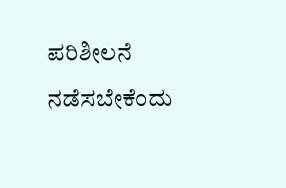ಪರಿಶೀಲನೆ ನಡೆಸಬೇಕೆಂದು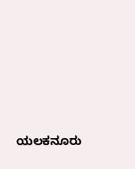ಯಲಕನೂರು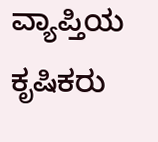ವ್ಯಾಪ್ತಿಯ ಕೃಷಿಕರು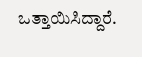ಒತ್ತಾಯಿಸಿದ್ದಾರೆ.